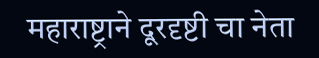महाराष्ट्राने दूरदृष्टी चा नेता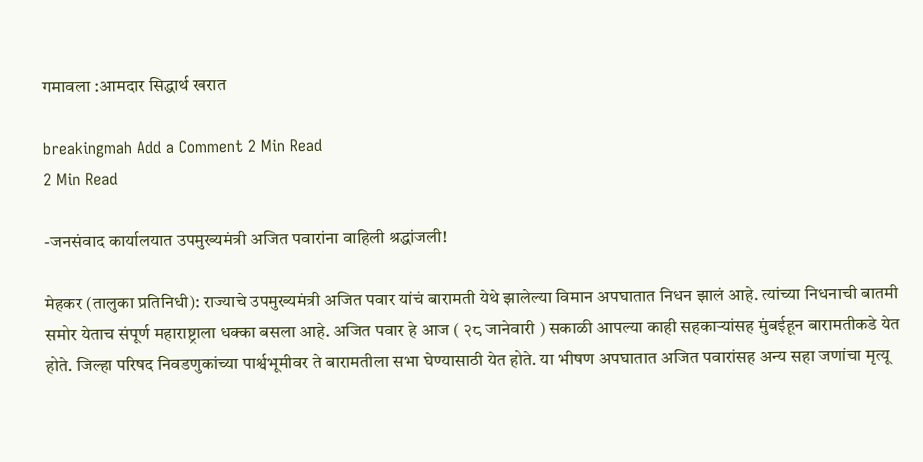गमावला :आमदार सिद्धार्थ खरात

breakingmah Add a Comment 2 Min Read
2 Min Read

-जनसंवाद कार्यालयात उपमुख्यमंत्री अजित पवारांना वाहिली श्रद्धांजली!

मेहकर (तालुका प्रतिनिधी): राज्याचे उपमुख्यमंत्री अजित पवार यांचं बारामती येथे झालेल्या विमान अपघातात निधन झालं आहे. त्यांच्या निधनाची बातमी समोर येताच संपूर्ण महाराष्ट्राला धक्का बसला आहे. अजित पवार हे आज ( २८ जानेवारी ) सकाळी आपल्या काही सहकाऱ्यांसह मुंबईहून बारामतीकडे येत होते. जिल्हा परिषद निवडणुकांच्या पार्श्वभूमीवर ते बारामतीला सभा घेण्यासाठी येत होते. या भीषण अपघातात अजित पवारांसह अन्य सहा जणांचा मृत्यू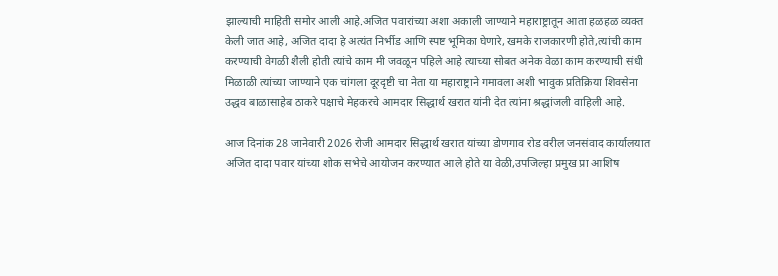झाल्याची माहिती समोर आली आहे.अजित पवारांच्या अशा अकाली जाण्याने महाराष्ट्रातून आता हळहळ व्यक्त केली जात आहे, अजित दादा हे अत्यंत निर्भीड आणि स्पष्ट भूमिका घेणारे, खमके राजकारणी होते,त्यांची काम करण्याची वेगळी शैली होती त्यांचे काम मी जवळून पहिले आहे त्याच्या सोबत अनेक वेळा काम करण्याची संधी मिळाळी त्यांच्या जाण्याने एक चांगला दूरदृष्टी चा नेता या महाराष्ट्राने गमावला अशी भावुक प्रतिक्रिया शिवसेना उद्धव बाळासाहेब ठाकरे पक्षाचे मेहकरचे आमदार सिद्धार्थ खरात यांनी देत त्यांना श्रद्धांजली वाहिली आहे.

आज दिनांक 28 जानेवारी 2026 रोजी आमदार सिद्धार्थ खरात यांच्या डोणगाव रोड वरील जनसंवाद कार्यालयात अजित दादा पवार यांच्या शोक सभेचे आयोजन करण्यात आले होते या वेळी,उपजिल्हा प्रमुख प्रा आशिष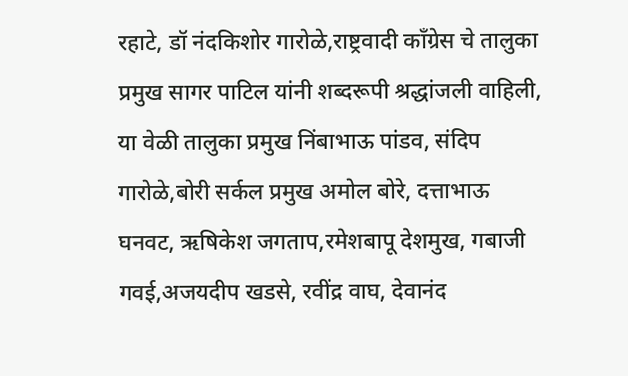रहाटे, डॉ नंदकिशोर गारोळे,राष्ट्रवादी काँग्रेस चे तालुका प्रमुख सागर पाटिल यांनी शब्दरूपी श्रद्धांजली वाहिली, या वेळी तालुका प्रमुख निंबाभाऊ पांडव, संदिप गारोळे,बोरी सर्कल प्रमुख अमोल बोरे, दत्ताभाऊ घनवट, ऋषिकेश जगताप,रमेशबापू देशमुख, गबाजी गवई,अजयदीप खडसे, रवींद्र वाघ, देवानंद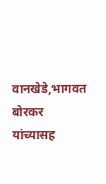वानखेडे,भागवत बोरकर यांच्यासह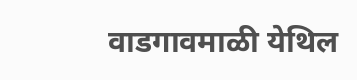वाडगावमाळी येथिल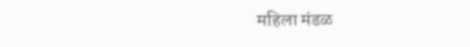महिला मंडळ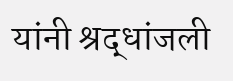यांनी श्रद्धांजली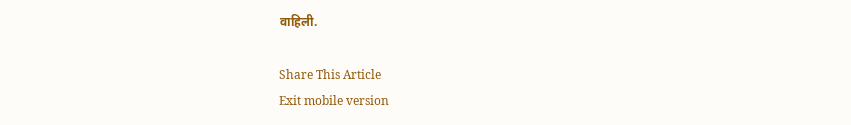वाहिली.

Share This Article
Exit mobile version